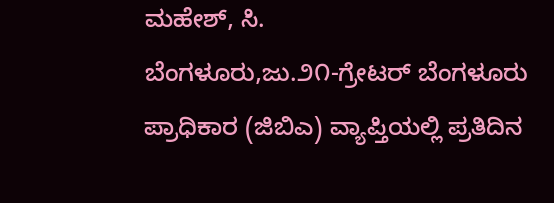ಮಹೇಶ್, ಸಿ.
ಬೆಂಗಳೂರು,ಜು.೨೧-ಗ್ರೇಟರ್ ಬೆಂಗಳೂರು ಪ್ರಾಧಿಕಾರ (ಜಿಬಿಎ) ವ್ಯಾಪ್ತಿಯಲ್ಲಿ ಪ್ರತಿದಿನ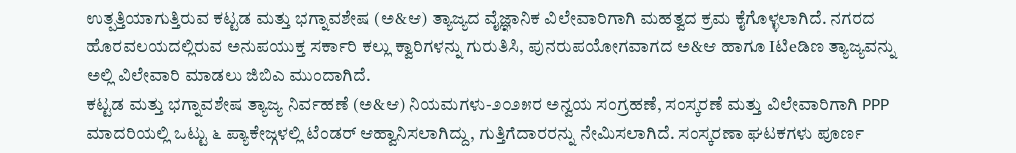ಉತ್ಪತ್ತಿಯಾಗುತ್ತಿರುವ ಕಟ್ಟಡ ಮತ್ತು ಭಗ್ನಾವಶೇಷ (ಅ&ಆ) ತ್ಯಾಜ್ಯದ ವೈಜ್ಞಾನಿಕ ವಿಲೇವಾರಿಗಾಗಿ ಮಹತ್ವದ ಕ್ರಮ ಕೈಗೊಳ್ಳಲಾಗಿದೆ. ನಗರದ ಹೊರವಲಯದಲ್ಲಿರುವ ಅನುಪಯುಕ್ತ ಸರ್ಕಾರಿ ಕಲ್ಲು ಕ್ವಾರಿಗಳನ್ನು ಗುರುತಿಸಿ, ಪುನರುಪಯೋಗವಾಗದ ಅ&ಆ ಹಾಗೂ Iಟಿeಡಿಣ ತ್ಯಾಜ್ಯವನ್ನು ಅಲ್ಲಿ ವಿಲೇವಾರಿ ಮಾಡಲು ಜಿಬಿಎ ಮುಂದಾಗಿದೆ.
ಕಟ್ಟಡ ಮತ್ತು ಭಗ್ನಾವಶೇಷ ತ್ಯಾಜ್ಯ ನಿರ್ವಹಣೆ (ಅ&ಆ) ನಿಯಮಗಳು-೨೦೨೫ರ ಅನ್ವಯ ಸಂಗ್ರಹಣೆ, ಸಂಸ್ಕರಣೆ ಮತ್ತು ವಿಲೇವಾರಿಗಾಗಿ PPP ಮಾದರಿಯಲ್ಲಿ ಒಟ್ಟು ೬ ಪ್ಯಾಕೇಜ್ಗಳಲ್ಲಿ ಟೆಂಡರ್ ಆಹ್ವಾನಿಸಲಾಗಿದ್ದು, ಗುತ್ತಿಗೆದಾರರನ್ನು ನೇಮಿಸಲಾಗಿದೆ. ಸಂಸ್ಕರಣಾ ಘಟಕಗಳು ಪೂರ್ಣ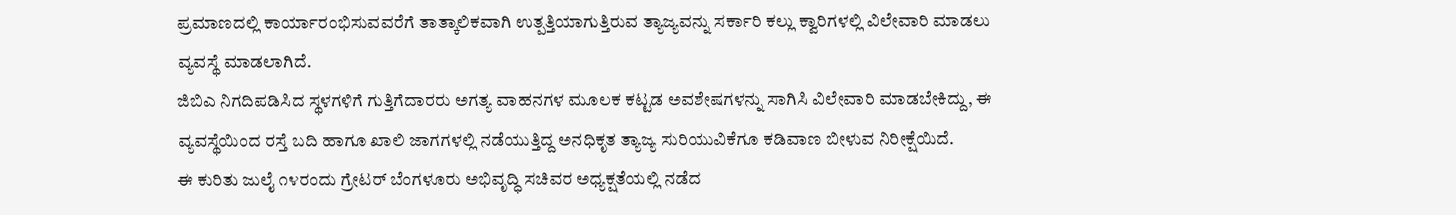ಪ್ರಮಾಣದಲ್ಲಿ ಕಾರ್ಯಾರಂಭಿಸುವವರೆಗೆ ತಾತ್ಕಾಲಿಕವಾಗಿ ಉತ್ಪತ್ತಿಯಾಗುತ್ತಿರುವ ತ್ಯಾಜ್ಯವನ್ನು ಸರ್ಕಾರಿ ಕಲ್ಲು ಕ್ವಾರಿಗಳಲ್ಲಿ ವಿಲೇವಾರಿ ಮಾಡಲು ವ್ಯವಸ್ಥೆ ಮಾಡಲಾಗಿದೆ.
ಜಿಬಿಎ ನಿಗದಿಪಡಿಸಿದ ಸ್ಥಳಗಳಿಗೆ ಗುತ್ತಿಗೆದಾರರು ಅಗತ್ಯ ವಾಹನಗಳ ಮೂಲಕ ಕಟ್ಟಡ ಅವಶೇಷಗಳನ್ನು ಸಾಗಿಸಿ ವಿಲೇವಾರಿ ಮಾಡಬೇಕಿದ್ದು, ಈ ವ್ಯವಸ್ಥೆಯಿಂದ ರಸ್ತೆ ಬದಿ ಹಾಗೂ ಖಾಲಿ ಜಾಗಗಳಲ್ಲಿ ನಡೆಯುತ್ತಿದ್ದ ಅನಧಿಕೃತ ತ್ಯಾಜ್ಯ ಸುರಿಯುವಿಕೆಗೂ ಕಡಿವಾಣ ಬೀಳುವ ನಿರೀಕ್ಷೆಯಿದೆ.
ಈ ಕುರಿತು ಜುಲೈ ೧೪ರಂದು ಗ್ರೇಟರ್ ಬೆಂಗಳೂರು ಅಭಿವೃದ್ಧಿ ಸಚಿವರ ಅಧ್ಯಕ್ಷತೆಯಲ್ಲಿ ನಡೆದ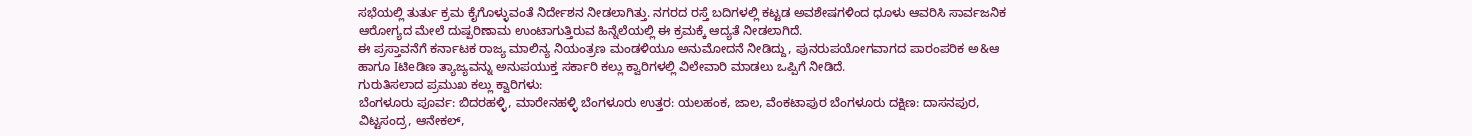ಸಭೆಯಲ್ಲಿ ತುರ್ತು ಕ್ರಮ ಕೈಗೊಳ್ಳುವಂತೆ ನಿರ್ದೇಶನ ನೀಡಲಾಗಿತ್ತು. ನಗರದ ರಸ್ತೆ ಬದಿಗಳಲ್ಲಿ ಕಟ್ಟಡ ಅವಶೇಷಗಳಿಂದ ಧೂಳು ಆವರಿಸಿ ಸಾರ್ವಜನಿಕ ಆರೋಗ್ಯದ ಮೇಲೆ ದುಷ್ಪರಿಣಾಮ ಉಂಟಾಗುತ್ತಿರುವ ಹಿನ್ನೆಲೆಯಲ್ಲಿ ಈ ಕ್ರಮಕ್ಕೆ ಆದ್ಯತೆ ನೀಡಲಾಗಿದೆ.
ಈ ಪ್ರಸ್ತಾವನೆಗೆ ಕರ್ನಾಟಕ ರಾಜ್ಯ ಮಾಲಿನ್ಯ ನಿಯಂತ್ರಣ ಮಂಡಳಿಯೂ ಅನುಮೋದನೆ ನೀಡಿದ್ದು, ಪುನರುಪಯೋಗವಾಗದ ಪಾರಂಪರಿಕ ಅ&ಆ ಹಾಗೂ Iಟಿeಡಿಣ ತ್ಯಾಜ್ಯವನ್ನು ಅನುಪಯುಕ್ತ ಸರ್ಕಾರಿ ಕಲ್ಲು ಕ್ವಾರಿಗಳಲ್ಲಿ ವಿಲೇವಾರಿ ಮಾಡಲು ಒಪ್ಪಿಗೆ ನೀಡಿದೆ.
ಗುರುತಿಸಲಾದ ಪ್ರಮುಖ ಕಲ್ಲು ಕ್ವಾರಿಗಳು:
ಬೆಂಗಳೂರು ಪೂರ್ವ: ಬಿದರಹಳ್ಳಿ, ಮಾರೇನಹಳ್ಳಿ ಬೆಂಗಳೂರು ಉತ್ತರ: ಯಲಹಂಕ, ಜಾಲ, ವೆಂಕಟಾಪುರ ಬೆಂಗಳೂರು ದಕ್ಷಿಣ: ದಾಸನಪುರ, ವಿಟ್ಟಸಂದ್ರ, ಆನೇಕಲ್,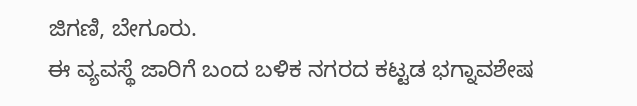ಜಿಗಣಿ, ಬೇಗೂರು.
ಈ ವ್ಯವಸ್ಥೆ ಜಾರಿಗೆ ಬಂದ ಬಳಿಕ ನಗರದ ಕಟ್ಟಡ ಭಗ್ನಾವಶೇಷ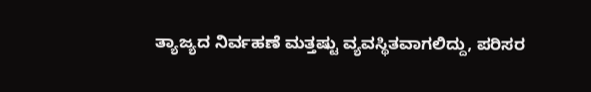ತ್ಯಾಜ್ಯದ ನಿರ್ವಹಣೆ ಮತ್ತಷ್ಟು ವ್ಯವಸ್ಥಿತವಾಗಲಿದ್ದು, ಪರಿಸರ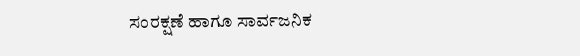ಸಂರಕ್ಷಣೆ ಹಾಗೂ ಸಾರ್ವಜನಿಕ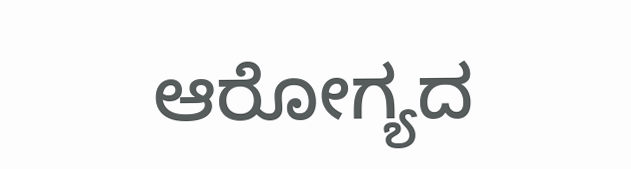ಆರೋಗ್ಯದ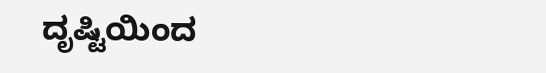ದೃಷ್ಟಿಯಿಂದ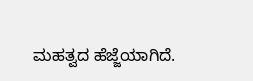ಮಹತ್ವದ ಹೆಜ್ಜೆಯಾಗಿದೆ.